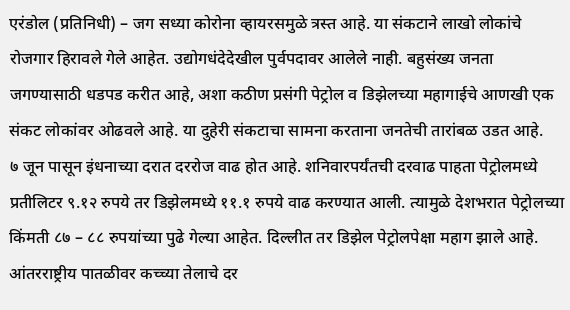एरंडोल (प्रतिनिधी) – जग सध्या कोरोना व्हायरसमुळे त्रस्त आहे. या संकटाने लाखो लोकांचे रोजगार हिरावले गेले आहेत. उद्योगधंदेदेखील पुर्वपदावर आलेले नाही. बहुसंख्य जनता जगण्यासाठी धडपड करीत आहे, अशा कठीण प्रसंगी पेट्रोल व डिझेलच्या महागाईचे आणखी एक संकट लोकांवर ओढवले आहे. या दुहेरी संकटाचा सामना करताना जनतेची तारांबळ उडत आहे.
७ जून पासून इंधनाच्या दरात दररोज वाढ होत आहे. शनिवारपर्यंतची दरवाढ पाहता पेट्रोलमध्ये प्रतीलिटर ९.१२ रुपये तर डिझेलमध्ये ११.१ रुपये वाढ करण्यात आली. त्यामुळे देशभरात पेट्रोलच्या किंमती ८७ – ८८ रुपयांच्या पुढे गेल्या आहेत. दिल्लीत तर डिझेल पेट्रोलपेक्षा महाग झाले आहे.
आंतरराष्ट्रीय पातळीवर कच्च्या तेलाचे दर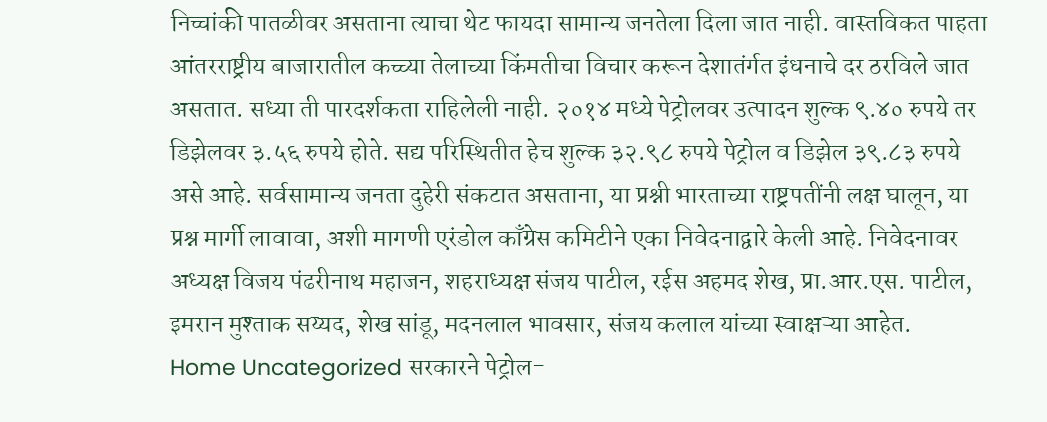निच्चांकी पातळीवर असताना त्याचा थेट फायदा सामान्य जनतेला दिला जात नाही. वास्तविकत पाहता आंतरराष्ट्रीय बाजारातील कच्च्या तेलाच्या किंमतीचा विचार करून देशातंर्गत इंधनाचे दर ठरविले जात असतात. सध्या ती पारदर्शकता राहिलेली नाही. २०१४ मध्ये पेट्रोलवर उत्पादन शुल्क ९.४० रुपये तर डिझेलवर ३.५६ रुपये होते. सद्य परिस्थितीत हेच शुल्क ३२.९८ रुपये पेट्रोल व डिझेल ३९.८३ रुपये असे आहे. सर्वसामान्य जनता दुहेरी संकटात असताना, या प्रश्नी भारताच्या राष्ट्रपतींनी लक्ष घालून, या प्रश्न मार्गी लावावा, अशी मागणी एरंडोल काँग्रेस कमिटीने एका निवेदनाद्वारे केली आहे. निवेदनावर अध्यक्ष विजय पंढरीनाथ महाजन, शहराध्यक्ष संजय पाटील, रईस अहमद शेख, प्रा.आर.एस. पाटील, इमरान मुश्ताक सय्यद, शेख सांडू, मदनलाल भावसार, संजय कलाल यांच्या स्वाक्षऱ्या आहेत.
Home Uncategorized सरकारने पेट्रोल-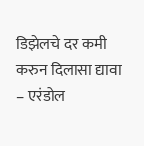डिझेलचे दर कमी करुन दिलासा द्यावा – एरंडोल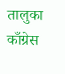तालुका काँग्रेस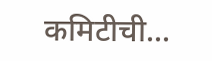कमिटीची...